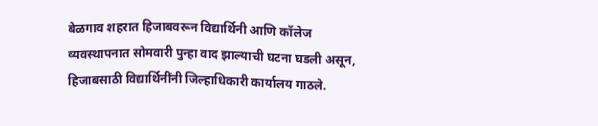बेळगाव शहरात हिजाबवरून विद्यार्थिनी आणि कॉलेज व्यवस्थापनात सोमवारी पुन्हा वाद झाल्याची घटना घडली असून, हिजाबसाठी विद्यार्थिनींनी जिल्हाधिकारी कार्यालय गाठले.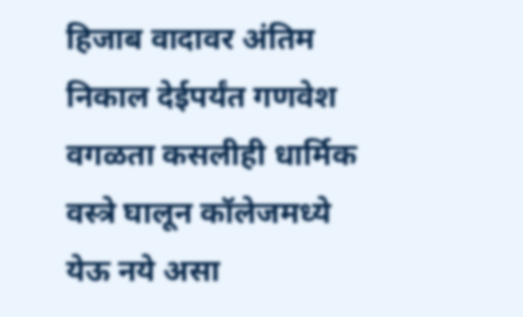हिजाब वादावर अंतिम निकाल देईपर्यंत गणवेश वगळता कसलीही धार्मिक वस्त्रे घालून कॉलेजमध्ये येऊ नये असा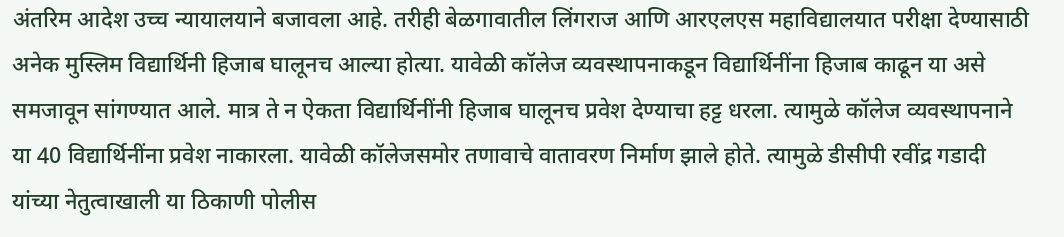अंतरिम आदेश उच्च न्यायालयाने बजावला आहे. तरीही बेळगावातील लिंगराज आणि आरएलएस महाविद्यालयात परीक्षा देण्यासाठी अनेक मुस्लिम विद्यार्थिनी हिजाब घालूनच आल्या होत्या. यावेळी कॉलेज व्यवस्थापनाकडून विद्यार्थिनींना हिजाब काढून या असे समजावून सांगण्यात आले. मात्र ते न ऐकता विद्यार्थिनींनी हिजाब घालूनच प्रवेश देण्याचा हट्ट धरला. त्यामुळे कॉलेज व्यवस्थापनाने या 40 विद्यार्थिनींना प्रवेश नाकारला. यावेळी कॉलेजसमोर तणावाचे वातावरण निर्माण झाले होते. त्यामुळे डीसीपी रवींद्र गडादी यांच्या नेतुत्वाखाली या ठिकाणी पोलीस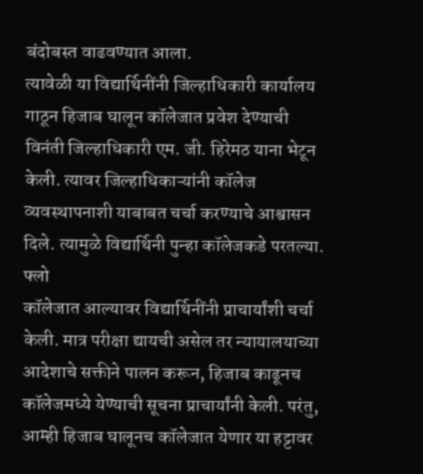बंदोबस्त वाढवण्यात आला.
त्यावेळी या विद्यार्थिनींनी जिल्हाधिकारी कार्यालय गाठून हिजाब घालून कॉलेजात प्रवेश देण्याची विनंती जिल्हाधिकारी एम. जी. हिरेमठ याना भेटून केली. त्यावर जिल्हाधिकाऱ्यांनी कॉलेज व्यवस्थापनाशी याबाबत चर्चा करण्याचे आश्वासन दिले. त्यामुळे विद्यार्थिनी पुन्हा कॉलेजकडे परतल्या. फ्लो
कॉलेजात आल्यावर विद्यार्थिनींनी प्राचार्यांशी चर्चा केली. मात्र परीक्षा द्यायची असेल तर न्यायालयाच्या आदेशाचे सक्तीने पालन करून, हिजाब काढूनच कॉलेजमध्ये येण्याची सूचना प्राचार्यांनी केली. परंतु, आम्ही हिजाब घालूनच कॉलेजात येणार या हट्टावर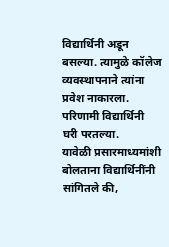विद्यार्थिनी अडून बसल्या. त्यामुळे कॉलेज व्यवस्थापनाने त्यांना प्रवेश नाकारला. परिणामी विद्यार्थिनी घरी परतल्या.
यावेळी प्रसारमाध्यमांशी बोलताना विद्यार्थिनींनी सांगितले की,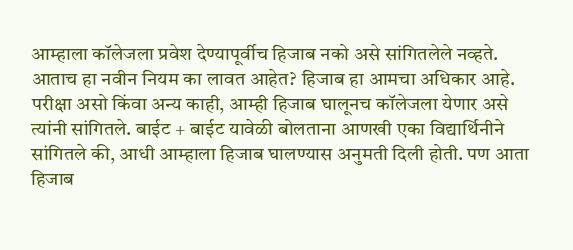आम्हाला कॉलेजला प्रवेश देण्यापूर्वीच हिजाब नको असे सांगितलेले नव्हते. आताच हा नवीन नियम का लावत आहेत? हिजाब हा आमचा अधिकार आहे. परीक्षा असो किंवा अन्य काही, आम्ही हिजाब घालूनच कॉलेजला येणार असे त्यांनी सांगितले. बाईट + बाईट यावेळी बोलताना आणखी एका विद्यार्थिनीने सांगितले की, आधी आम्हाला हिजाब घालण्यास अनुमती दिली होती. पण आता हिजाब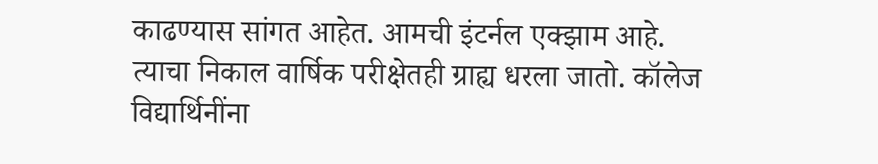काढण्यास सांगत आहेत. आमची इंटर्नल एक्झाम आहे. त्याचा निकाल वार्षिक परीक्षेतही ग्राह्य धरला जातो. कॉलेज विद्यार्थिनींना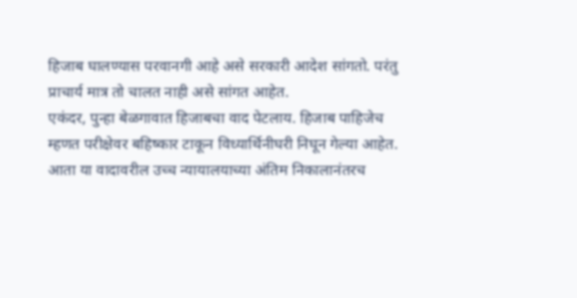हिजाब घालण्यास परवानगी आहे असे सरकारी आदेश सांगतो. परंतु प्राचार्य मात्र तो चालत नाही असे सांगत आहेत.
एकंदर, पुन्हा बेळगावात हिजाबचा वाद पेटलाय. हिजाब पाहिजेच म्हणत परीक्षेवर बहिष्कार टाकून विध्यार्थिनीघरी निघून गेल्या आहेत. आता या वादावरील उच्च न्यायालयाच्या अंतिम निकालानंतरच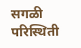सगळी परिस्थिती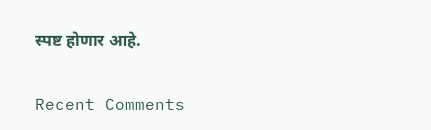स्पष्ट होणार आहे.


Recent Comments